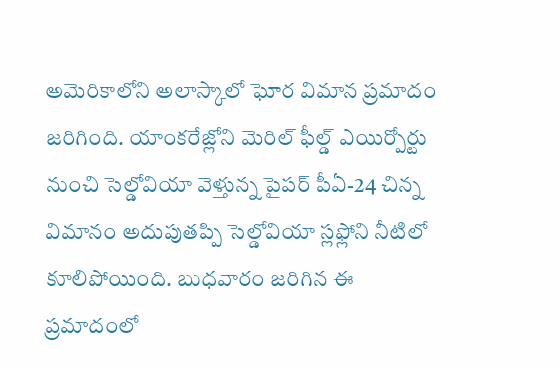అమెరికాలోని అలాస్కాలో ఘోర విమాన ప్రమాదం జరిగింది. యాంకరేజ్లోని మెరిల్ ఫీల్డ్ ఎయిర్పోర్టు నుంచి సెల్డోవియా వెళ్తున్న పైపర్ పీఏ-24 చిన్న విమానం అదుపుతప్పి సెల్డోవియా స్లఫ్లోని నీటిలో కూలిపోయింది. బుధవారం జరిగిన ఈ ప్రమాదంలో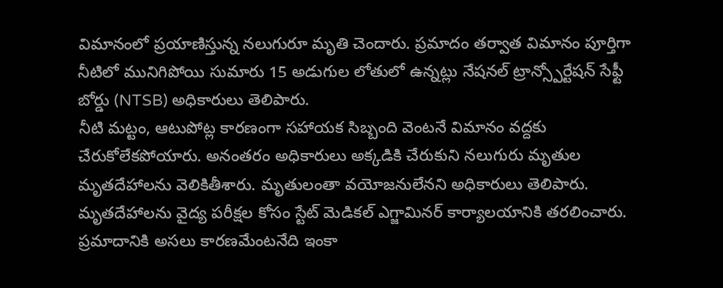విమానంలో ప్రయాణిస్తున్న నలుగురూ మృతి చెందారు. ప్రమాదం తర్వాత విమానం పూర్తిగా నీటిలో మునిగిపోయి సుమారు 15 అడుగుల లోతులో ఉన్నట్లు నేషనల్ ట్రాన్స్పోర్టేషన్ సేఫ్టీ బోర్డు (NTSB) అధికారులు తెలిపారు.
నీటి మట్టం, ఆటుపోట్ల కారణంగా సహాయక సిబ్బంది వెంటనే విమానం వద్దకు చేరుకోలేకపోయారు. అనంతరం అధికారులు అక్కడికి చేరుకుని నలుగురు మృతుల మృతదేహాలను వెలికితీశారు. మృతులంతా వయోజనులేనని అధికారులు తెలిపారు. మృతదేహాలను వైద్య పరీక్షల కోసం స్టేట్ మెడికల్ ఎగ్జామినర్ కార్యాలయానికి తరలించారు. ప్రమాదానికి అసలు కారణమేంటనేది ఇంకా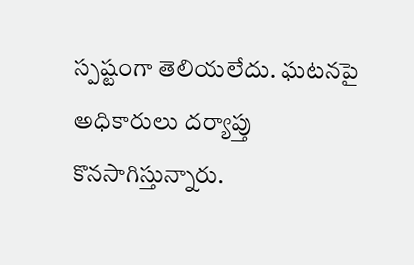స్పష్టంగా తెలియలేదు. ఘటనపై అధికారులు దర్యాప్తు కొనసాగిస్తున్నారు.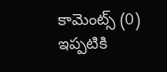కామెంట్స్ (0)
ఇప్పటికి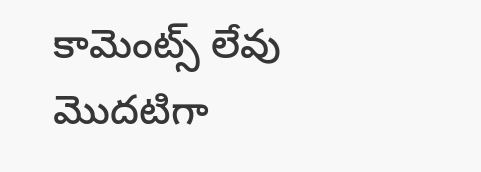కామెంట్స్ లేవు
మొదటిగా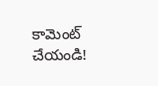కామెంట్ చేయండి!